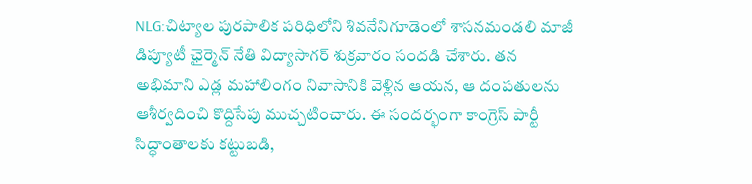NLG:చిట్యాల పురపాలిక పరిధిలోని శివనేనిగూడెంలో శాసనమండలి మాజీ డిప్యూటీ ఛైర్మెన్ నేతి విద్యాసాగర్ శుక్రవారం సందడి చేశారు. తన అభిమాని ఎడ్ల మహాలింగం నివాసానికి వెళ్లిన ఆయన, ఆ దంపతులను ఆశీర్వదించి కొద్దిసేపు ముచ్చటించారు. ఈ సందర్భంగా కాంగ్రెస్ పార్టీ సిద్ధాంతాలకు కట్టుబడి,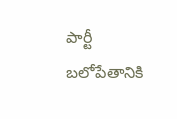పార్టీ బలోపేతానికి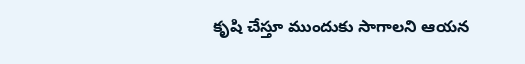కృషి చేస్తూ ముందుకు సాగాలని ఆయన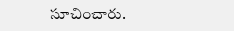సూచించారు.